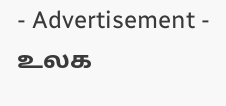- Advertisement -
உலக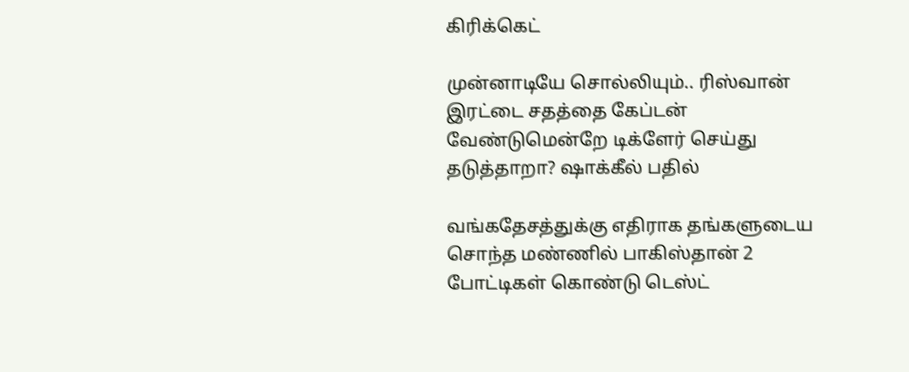கிரிக்கெட்

முன்னாடியே சொல்லியும்.. ரிஸ்வான் இரட்டை சதத்தை கேப்டன் வேண்டுமென்றே டிக்ளேர் செய்து தடுத்தாறா? ஷாக்கீல் பதில்

வங்கதேசத்துக்கு எதிராக தங்களுடைய சொந்த மண்ணில் பாகிஸ்தான் 2 போட்டிகள் கொண்டு டெஸ்ட்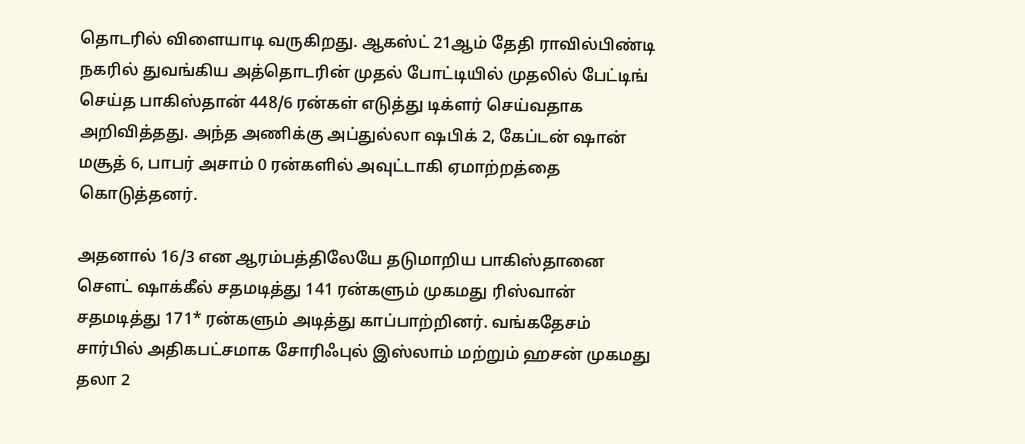தொடரில் விளையாடி வருகிறது. ஆகஸ்ட் 21ஆம் தேதி ராவில்பிண்டி நகரில் துவங்கிய அத்தொடரின் முதல் போட்டியில் முதலில் பேட்டிங் செய்த பாகிஸ்தான் 448/6 ரன்கள் எடுத்து டிக்ளர் செய்வதாக அறிவித்தது. அந்த அணிக்கு அப்துல்லா ஷபிக் 2, கேப்டன் ஷான் மசூத் 6, பாபர் அசாம் 0 ரன்களில் அவுட்டாகி ஏமாற்றத்தை கொடுத்தனர்.

அதனால் 16/3 என ஆரம்பத்திலேயே தடுமாறிய பாகிஸ்தானை சௌட் ஷாக்கீல் சதமடித்து 141 ரன்களும் முகமது ரிஸ்வான் சதமடித்து 171* ரன்களும் அடித்து காப்பாற்றினர். வங்கதேசம் சார்பில் அதிகபட்சமாக சோரிஃபுல் இஸ்லாம் மற்றும் ஹசன் முகமது தலா 2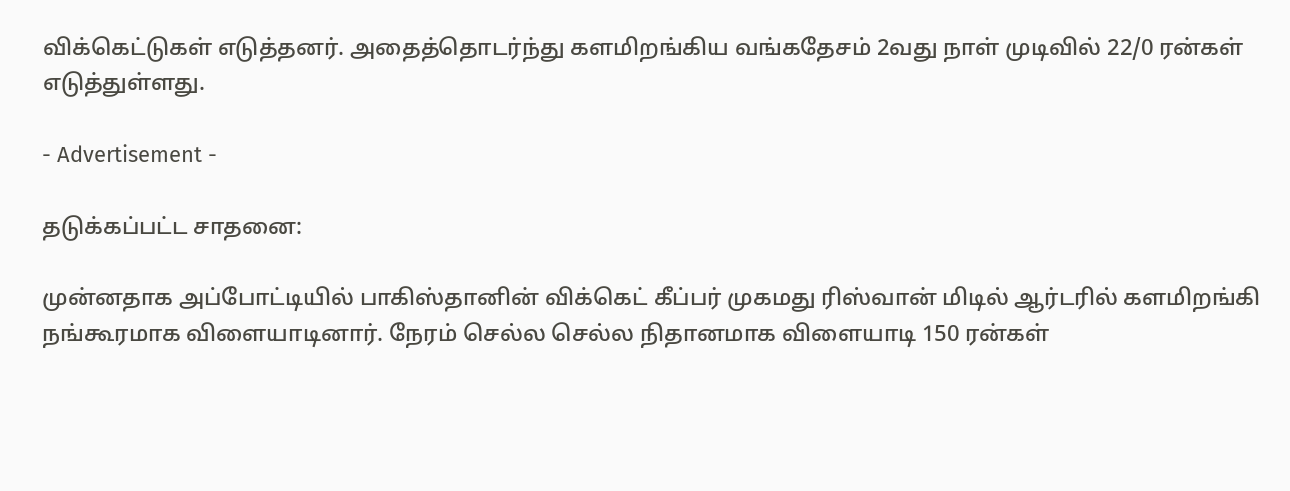விக்கெட்டுகள் எடுத்தனர். அதைத்தொடர்ந்து களமிறங்கிய வங்கதேசம் 2வது நாள் முடிவில் 22/0 ரன்கள் எடுத்துள்ளது.

- Advertisement -

தடுக்கப்பட்ட சாதனை:

முன்னதாக அப்போட்டியில் பாகிஸ்தானின் விக்கெட் கீப்பர் முகமது ரிஸ்வான் மிடில் ஆர்டரில் களமிறங்கி நங்கூரமாக விளையாடினார். நேரம் செல்ல செல்ல நிதானமாக விளையாடி 150 ரன்கள்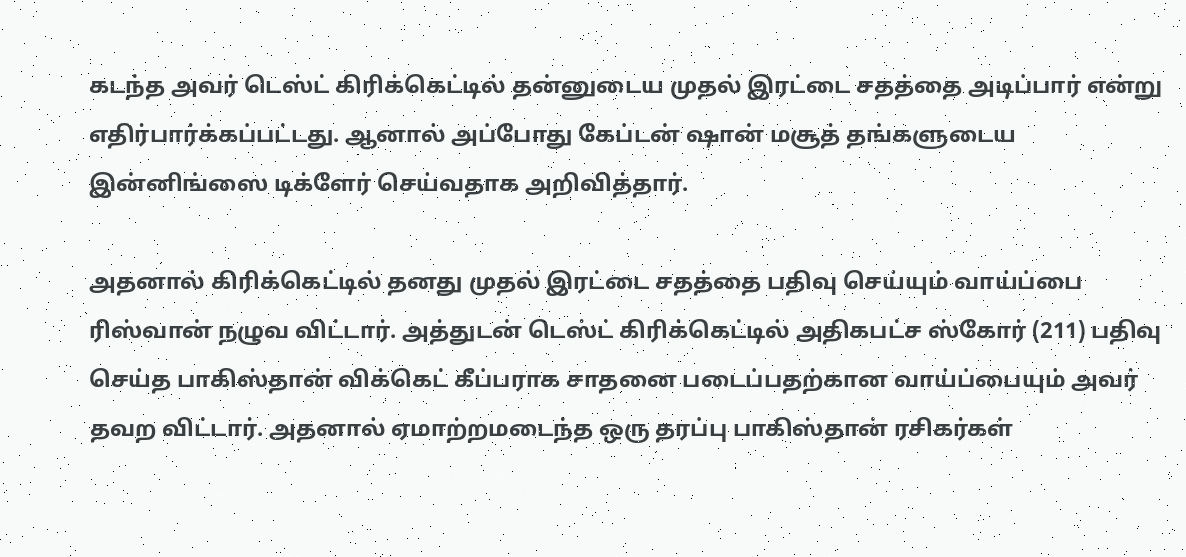கடந்த அவர் டெஸ்ட் கிரிக்கெட்டில் தன்னுடைய முதல் இரட்டை சதத்தை அடிப்பார் என்று எதிர்பார்க்கப்பட்டது. ஆனால் அப்போது கேப்டன் ஷான் மசூத் தங்களுடைய இன்னிங்ஸை டிக்ளேர் செய்வதாக அறிவித்தார்.

அதனால் கிரிக்கெட்டில் தனது முதல் இரட்டை சதத்தை பதிவு செய்யும் வாய்ப்பை ரிஸ்வான் நழுவ விட்டார். அத்துடன் டெஸ்ட் கிரிக்கெட்டில் அதிகபட்ச ஸ்கோர் (211) பதிவு செய்த பாகிஸ்தான் விக்கெட் கீப்பராக சாதனை படைப்பதற்கான வாய்ப்பையும் அவர் தவற விட்டார். அதனால் ஏமாற்றமடைந்த ஒரு தரப்பு பாகிஸ்தான் ரசிகர்கள்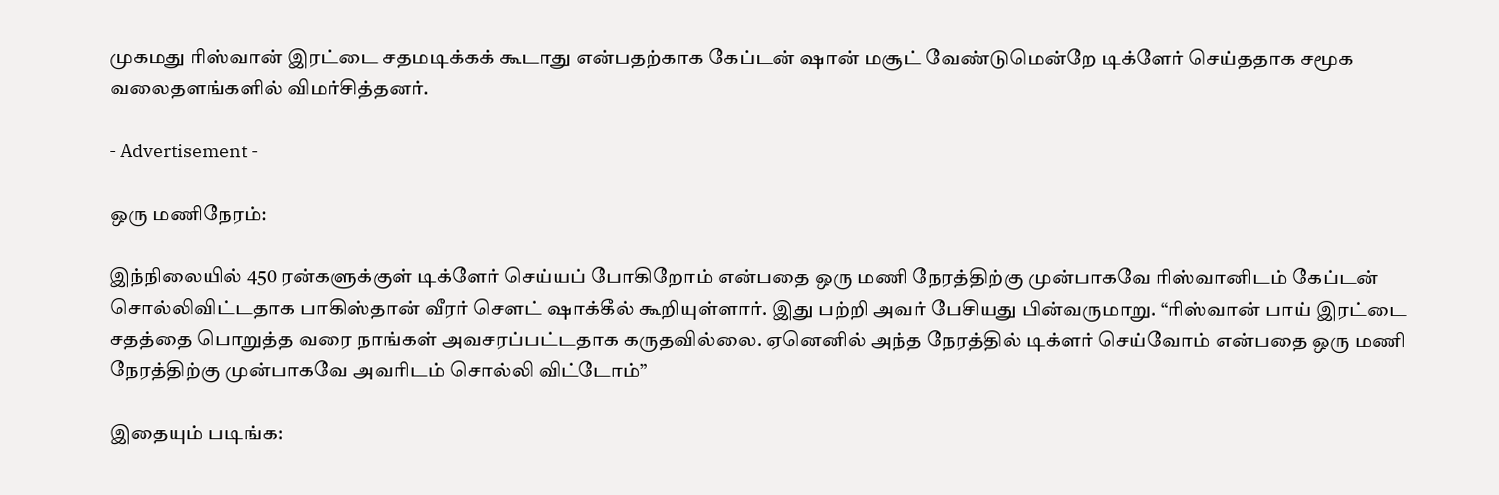முகமது ரிஸ்வான் இரட்டை சதமடிக்கக் கூடாது என்பதற்காக கேப்டன் ஷான் மசூட் வேண்டுமென்றே டிக்ளேர் செய்ததாக சமூக வலைதளங்களில் விமர்சித்தனர்.

- Advertisement -

ஒரு மணிநேரம்:

இந்நிலையில் 450 ரன்களுக்குள் டிக்ளேர் செய்யப் போகிறோம் என்பதை ஒரு மணி நேரத்திற்கு முன்பாகவே ரிஸ்வானிடம் கேப்டன் சொல்லிவிட்டதாக பாகிஸ்தான் வீரர் சௌட் ஷாக்கீல் கூறியுள்ளார். இது பற்றி அவர் பேசியது பின்வருமாறு. “ரிஸ்வான் பாய் இரட்டை சதத்தை பொறுத்த வரை நாங்கள் அவசரப்பட்டதாக கருதவில்லை. ஏனெனில் அந்த நேரத்தில் டிக்ளர் செய்வோம் என்பதை ஒரு மணி நேரத்திற்கு முன்பாகவே அவரிடம் சொல்லி விட்டோம்”

இதையும் படிங்க: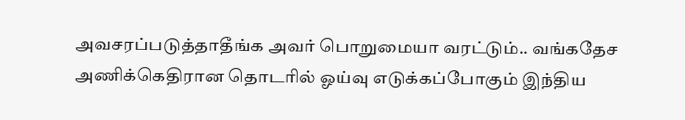அவசரப்படுத்தாதீங்க அவர் பொறுமையா வரட்டும்.. வங்கதேச அணிக்கெதிரான தொடரில் ஓய்வு எடுக்கப்போகும் இந்திய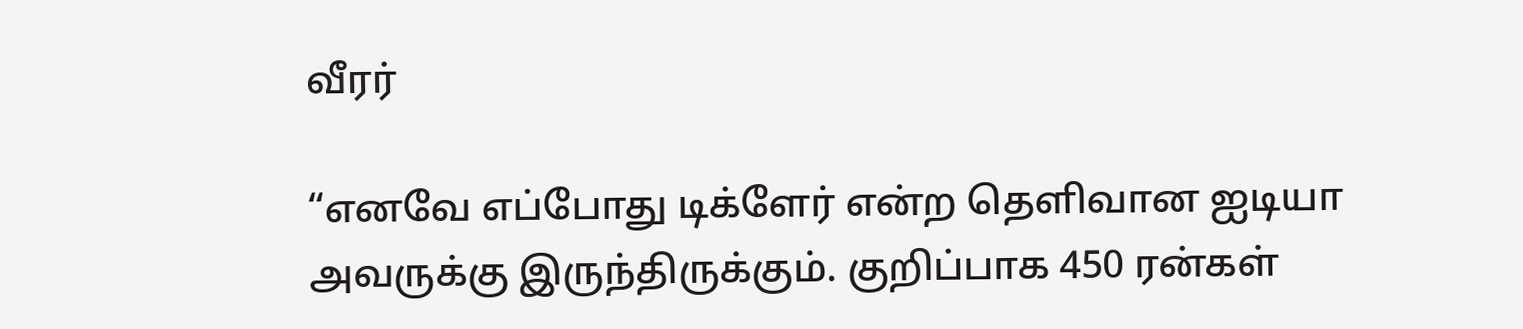வீரர்

“எனவே எப்போது டிக்ளேர் என்ற தெளிவான ஐடியா அவருக்கு இருந்திருக்கும். குறிப்பாக 450 ரன்கள்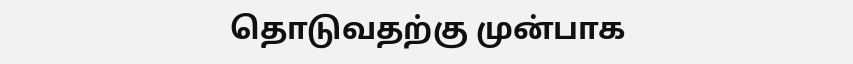தொடுவதற்கு முன்பாக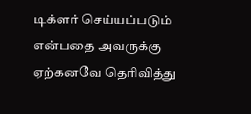டிக்ளர் செய்யப்படும் என்பதை அவருக்கு ஏற்கனவே தெரிவித்து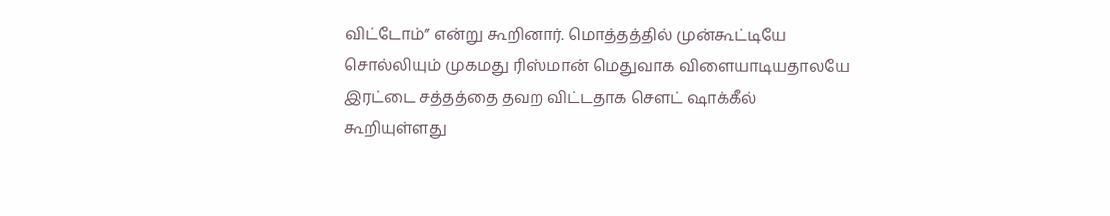விட்டோம்” என்று கூறினார். மொத்தத்தில் முன்கூட்டியே சொல்லியும் முகமது ரிஸ்மான் மெதுவாக விளையாடியதாலயே இரட்டை சத்தத்தை தவற விட்டதாக சௌட் ஷாக்கீல் கூறியுள்ளது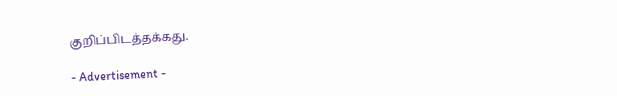குறிப்பிடத்தக்கது.

- Advertisement -